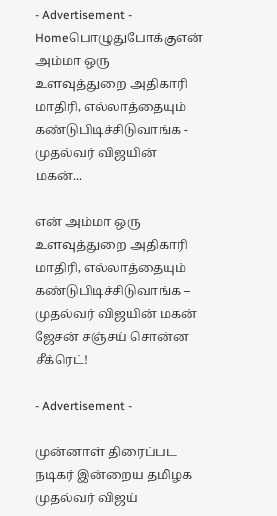- Advertisement -
Homeபொழுதுபோக்குஎன் அம்மா ஒரு உளவுத்துறை அதிகாரி மாதிரி, எல்லாத்தையும் கண்டுபிடிச்சிடுவாங்க - முதல்வர் விஜயின் மகன்...

என் அம்மா ஒரு உளவுத்துறை அதிகாரி மாதிரி, எல்லாத்தையும் கண்டுபிடிச்சிடுவாங்க – முதல்வர் விஜயின் மகன் ஜேசன் சஞ்சய் சொன்ன சீக்ரெட்!

- Advertisement -

முன்னாள் திரைப்பட நடிகர் இன்றைய தமிழக முதல்வர் விஜய்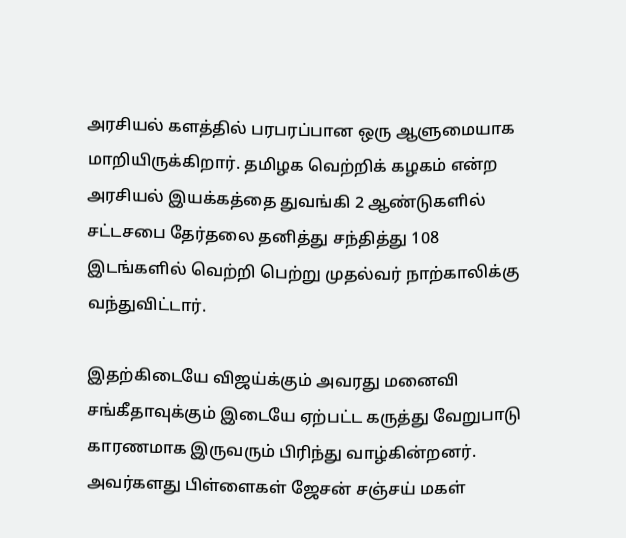அரசியல் களத்தில் பரபரப்பான ஒரு ஆளுமையாக மாறியிருக்கிறார். தமிழக வெற்றிக் கழகம் என்ற அரசியல் இயக்கத்தை துவங்கி 2 ஆண்டுகளில் சட்டசபை தேர்தலை தனித்து சந்தித்து 108 இடங்களில் வெற்றி பெற்று முதல்வர் நாற்காலிக்கு வந்துவிட்டார்.

இதற்கிடையே விஜய்க்கும் அவரது மனைவி சங்கீதாவுக்கும் இடையே ஏற்பட்ட கருத்து வேறுபாடு காரணமாக இருவரும் பிரிந்து வாழ்கின்றனர். அவர்களது பிள்ளைகள் ஜேசன் சஞ்சய் மகள்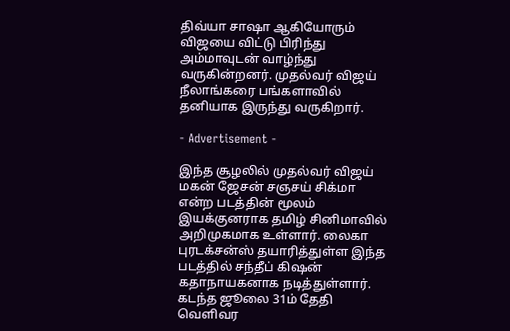திவ்யா சாஷா ஆகியோரும் விஜயை விட்டு பிரிந்து அம்மாவுடன் வாழ்ந்து வருகின்றனர். முதல்வர் விஜய் நீலாங்கரை பங்களாவில் தனியாக இருந்து வருகிறார்.

- Advertisement -

இந்த சூழலில் முதல்வர் விஜய் மகன் ஜேசன் சஞசய் சிக்மா என்ற படத்தின் மூலம் இயக்குனராக தமிழ் சினிமாவில் அறிமுகமாக உள்ளார். லைகா புரடக்சன்ஸ் தயாரித்துள்ள இந்த படத்தில் சந்தீப் கிஷன் கதாநாயகனாக நடித்துள்ளார். கடந்த ஜூலை 31ம் தேதி வெளிவர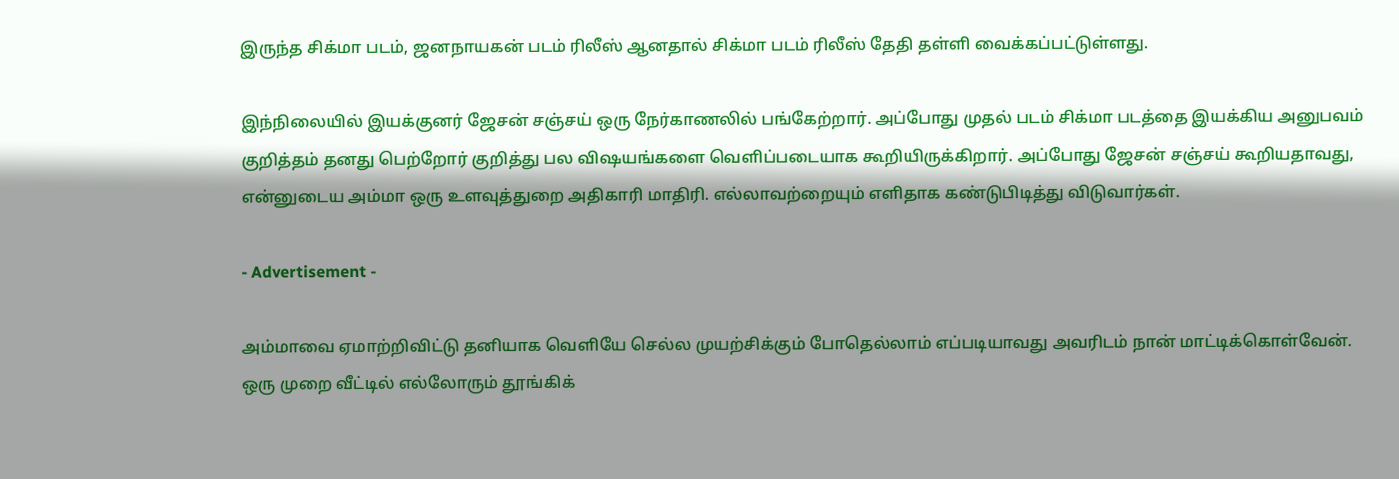இருந்த சிக்மா படம், ஜனநாயகன் படம் ரிலீஸ் ஆனதால் சிக்மா படம் ரிலீஸ் தேதி தள்ளி வைக்கப்பட்டுள்ளது.

இந்நிலையில் இயக்குனர் ஜேசன் சஞ்சய் ஒரு நேர்காணலில் பங்கேற்றார். அப்போது முதல் படம் சிக்மா படத்தை இயக்கிய அனுபவம் குறித்தம் தனது பெற்றோர் குறித்து பல விஷயங்களை வெளிப்படையாக கூறியிருக்கிறார். அப்போது ஜேசன் சஞ்சய் கூறியதாவது, என்னுடைய அம்மா ஒரு உளவுத்துறை அதிகாரி மாதிரி. எல்லாவற்றையும் எளிதாக கண்டுபிடித்து விடுவார்கள்.

- Advertisement -

அம்மாவை ஏமாற்றிவிட்டு தனியாக வெளியே செல்ல முயற்சிக்கும் போதெல்லாம் எப்படியாவது அவரிடம் நான் மாட்டிக்கொள்வேன். ஒரு முறை வீட்டில் எல்லோரும் தூங்கிக்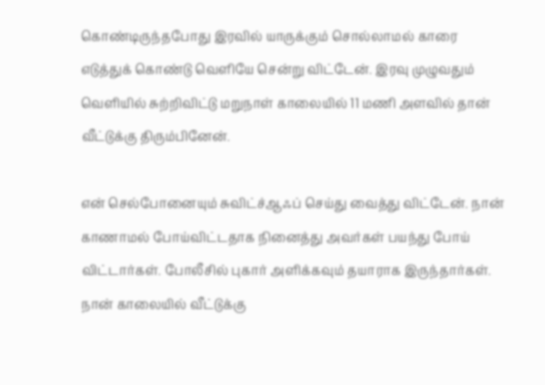கொண்டிருந்தபோது இரவில் யாருக்கும் சொல்லாமல் காரை எடுத்துக் கொண்டு வெளியே சென்று விட்டேன். இரவு முழுவதும் வெளியில் சுற்றிவிட்டு மறுநாள் காலையில் 11 மணி அளவில் தான் வீட்டுக்கு திரும்பினேன்.

என் செல்போனையும் சுவிட்ச்ஆஃப் செய்து வைத்து விட்டேன். நான் காணாமல் போய்விட்டதாக நினைத்து அவர்கள் பயந்து போய் விட்டார்கள். போலீசில் புகார் அளிக்கவும் தயாராக இருந்தார்கள். நான் காலையில் வீட்டுக்கு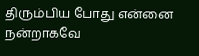திரும்பிய போது என்னை நன்றாகவே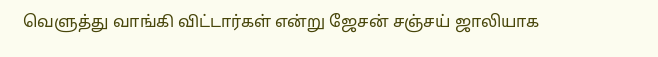வெளுத்து வாங்கி விட்டார்கள் என்று ஜேசன் சஞ்சய் ஜாலியாக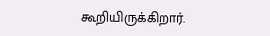கூறியிருக்கிறார்.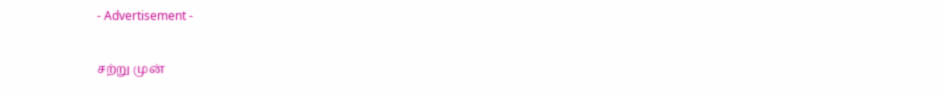- Advertisement -

சற்று முன்